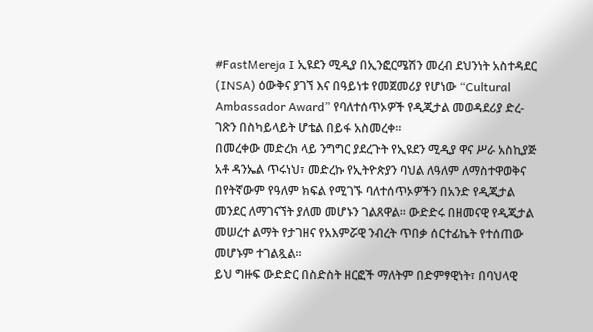#FastMereja I ኢዩደን ሚዲያ በኢንፎርሜሽን መረብ ደህንነት አስተዳደር (INSA) ዕውቅና ያገኘ እና በዓይነቱ የመጀመሪያ የሆነው “Cultural Ambassador Award” የባለተሰጥኦዎች የዲጂታል መወዳደሪያ ድረ-ገጽን በስካይላይት ሆቴል በይፋ አስመረቀ።
በመረቀው መድረክ ላይ ንግግር ያደረጉት የኢዩደን ሚዲያ ዋና ሥራ አስኪያጅ አቶ ዳንኤል ጥሩነህ፣ መድረኩ የኢትዮጵያን ባህል ለዓለም ለማስተዋወቅና በየትኛውም የዓለም ክፍል የሚገኙ ባለተሰጥኦዎችን በአንድ የዲጂታል መንደር ለማገናኘት ያለመ መሆኑን ገልጸዋል። ውድድሩ በዘመናዊ የዲጂታል መሠረተ ልማት የታገዘና የአእምሯዊ ንብረት ጥበቃ ሰርተፊኬት የተሰጠው መሆኑም ተገልጿል።
ይህ ግዙፍ ውድድር በስድስት ዘርፎች ማለትም በድምፃዊነት፣ በባህላዊ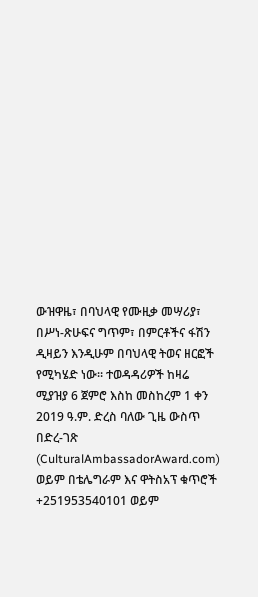ውዝዋዜ፣ በባህላዊ የሙዚቃ መሣሪያ፣ በሥነ-ጽሁፍና ግጥም፣ በምርቶችና ፋሽን ዲዛይን እንዲሁም በባህላዊ ትወና ዘርፎች የሚካሄድ ነው። ተወዳዳሪዎች ከዛሬ ሚያዝያ 6 ጀምሮ እስከ መስከረም 1 ቀን 2019 ዓ.ም. ድረስ ባለው ጊዜ ውስጥ በድረ-ገጽ (CulturalAmbassadorAward.com) ወይም በቴሌግራም እና ዋትስአፕ ቁጥሮች +251953540101 ወይም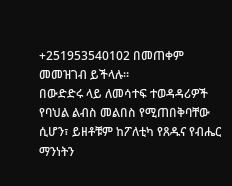+251953540102 በመጠቀም መመዝገብ ይችላሉ።
በውድድሩ ላይ ለመሳተፍ ተወዳዳሪዎች የባህል ልብስ መልበስ የሚጠበቅባቸው ሲሆን፣ ይዘቶቹም ከፖለቲካ የጸዱና የብሔር ማንነትን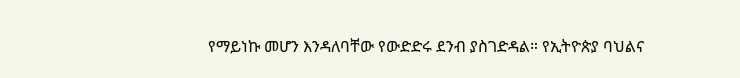የማይነኩ መሆን እንዳለባቸው የውድድሩ ደንብ ያስገድዳል። የኢትዮጵያ ባህልና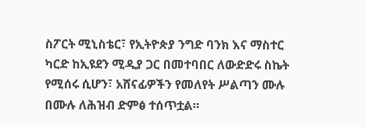ስፖርት ሚኒስቴር፣ የኢትዮጵያ ንግድ ባንክ እና ማስተር ካርድ ከኢዩደን ሚዲያ ጋር በመተባበር ለውድድሩ ስኬት የሚሰሩ ሲሆን፣ አሸናፊዎችን የመለየት ሥልጣን ሙሉ በሙሉ ለሕዝብ ድምፅ ተሰጥቷል።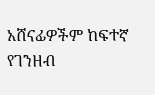አሸናፊዎችም ከፍተኛ የገንዘብ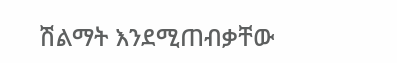ሽልማት እንደሚጠብቃቸው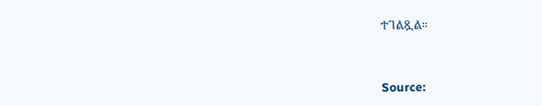ተገልጿል።



Source: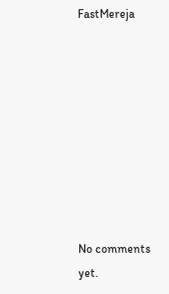FastMereja









No comments yet.